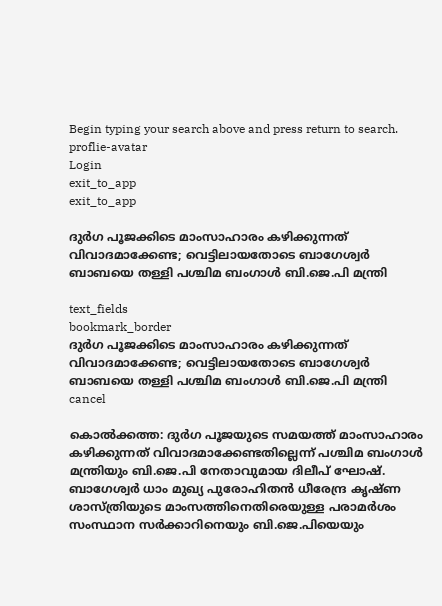Begin typing your search above and press return to search.
proflie-avatar
Login
exit_to_app
exit_to_app

ദുർഗ പൂജക്കിടെ മാംസാഹാരം കഴിക്കുന്നത് വിവാദമാക്കേണ്ട; വെട്ടിലായതോടെ ബാഗേശ്വർ ബാബയെ തള്ളി പശ്ചിമ ബംഗാൾ ബി.ജെ.പി മന്ത്രി

text_fields
bookmark_border
ദുർഗ പൂജക്കിടെ മാംസാഹാരം കഴിക്കുന്നത് വിവാദമാക്കേണ്ട; വെട്ടിലായതോടെ ബാഗേശ്വർ ബാബയെ തള്ളി പശ്ചിമ ബംഗാൾ ബി.ജെ.പി മന്ത്രി
cancel

കൊൽക്കത്ത: ദുർഗ പൂജയുടെ സമയത്ത് മാംസാഹാരം കഴിക്കുന്നത് വിവാദമാക്കേണ്ടതില്ലെന്ന് പശ്ചിമ ബംഗാൾ മന്ത്രിയും ബി.ജെ.പി നേതാവുമായ ദിലീപ് ഘോഷ്. ബാഗേശ്വർ ധാം മുഖ്യ പുരോഹിതൻ ധീരേന്ദ്ര കൃഷ്ണ ശാസ്ത്രിയുടെ മാംസത്തിനെതിരെയുള്ള പരാമർശം സംസ്ഥാന സർക്കാറിനെയും ബി.ജെ.പിയെയും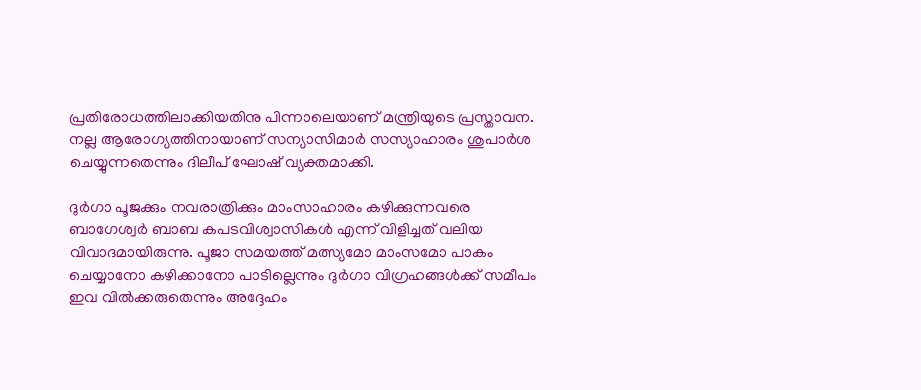പ്രതിരോധത്തിലാക്കിയതിനു പിന്നാലെയാണ് മന്ത്രിയുടെ പ്രസ്താവന. നല്ല ആരോഗ്യത്തിനായാണ് സന്യാസിമാർ സസ്യാഹാരം ശുപാർശ ചെയ്യുന്നതെന്നും ദിലീപ് ഘോഷ് വ്യക്തമാക്കി.

ദുർഗാ പൂജക്കും നവരാത്രിക്കും മാംസാഹാരം കഴിക്കുന്നവരെ ബാഗേശ്വർ ബാബ കപടവിശ്വാസികൾ എന്ന് വിളിച്ചത് വലിയ വിവാദമായിരുന്നു. പൂജാ സമയത്ത് മത്സ്യമോ മാംസമോ പാകം ചെയ്യാനോ കഴിക്കാനോ പാടില്ലെന്നും ദുർഗാ വിഗ്രഹങ്ങൾക്ക് സമീപം ഇവ വിൽക്കരുതെന്നും അദ്ദേഹം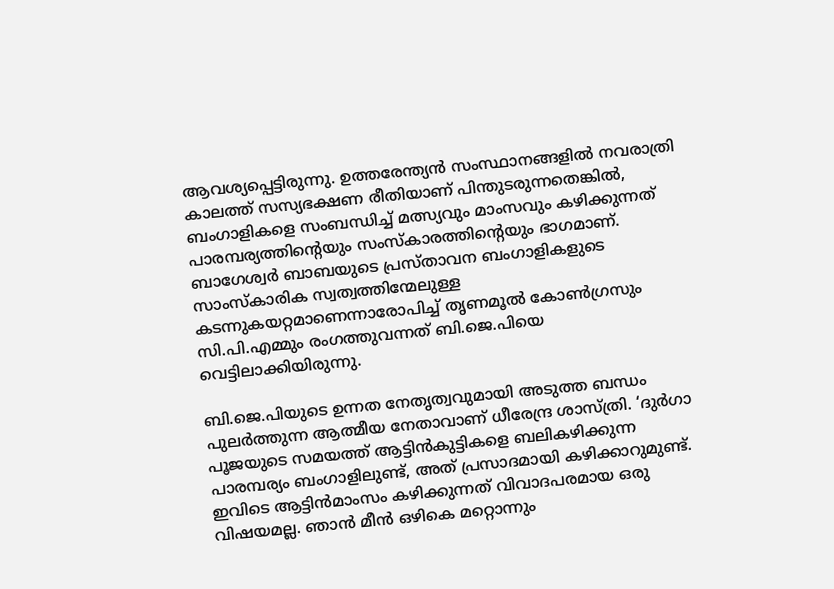ആവശ്യപ്പെട്ടിരുന്നു. ഉത്തരേന്ത്യൻ സംസ്ഥാനങ്ങളിൽ നവരാത്രി കാലത്ത് സസ്യഭക്ഷണ രീതിയാണ് പിന്തുടരുന്നതെങ്കിൽ, ബംഗാളികളെ സംബന്ധിച്ച് മത്സ്യവും മാംസവും കഴിക്കുന്നത് പാരമ്പര്യത്തിന്‍റെയും സംസ്കാരത്തിന്‍റെയും ഭാഗമാണ്. ബാഗേശ്വർ ബാബയുടെ പ്രസ്താവന ബംഗാളികളുടെ സാംസ്‌കാരിക സ്വത്വത്തിന്മേലുള്ള കടന്നുകയറ്റമാണെന്നാരോപിച്ച് തൃണമൂൽ കോൺഗ്രസും സി.പി.എമ്മും രംഗത്തുവന്നത് ബി.ജെ.പിയെ വെട്ടിലാക്കിയിരുന്നു.

ബി.ജെ.പിയുടെ ഉന്നത നേതൃത്വവുമായി അടുത്ത ബന്ധം പുലർത്തുന്ന ആത്മീയ നേതാവാണ് ധീരേന്ദ്ര ശാസ്ത്രി. ‘ദുർഗാ പൂജയുടെ സമയത്ത് ആട്ടിൻകുട്ടികളെ ബലികഴിക്കുന്ന പാരമ്പര്യം ബംഗാളിലുണ്ട്, അത് പ്രസാദമായി കഴിക്കാറുമുണ്ട്. ഇവിടെ ആട്ടിൻമാംസം കഴിക്കുന്നത് വിവാദപരമായ ഒരു വിഷയമല്ല. ഞാൻ മീൻ ഒഴികെ മറ്റൊന്നും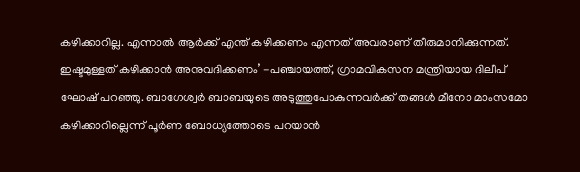കഴിക്കാറില്ല. എന്നാൽ ആർക്ക് എന്ത് കഴിക്കണം എന്നത് അവരാണ് തീരുമാനിക്കുന്നത്. ഇഷ്ടമുള്ളത് കഴിക്കാൻ അനുവദിക്കണം’ -പഞ്ചായത്ത്, ഗ്രാമവികസന മന്ത്രിയായ ദിലീപ് ഘോഷ് പറഞ്ഞു. ബാഗേശ്വർ ബാബയുടെ അടുത്തുപോകുന്നവർക്ക് തങ്ങൾ മീനോ മാംസമോ കഴിക്കാറില്ലെന്ന് പൂർണ ബോധ്യത്തോടെ പറയാൻ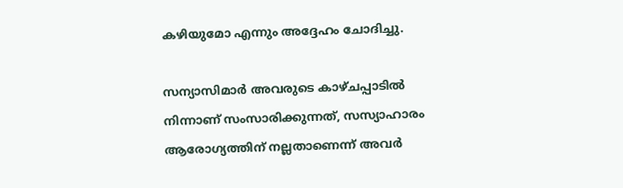കഴിയുമോ എന്നും അദ്ദേഹം ചോദിച്ചു.

സന്യാസിമാർ അവരുടെ കാഴ്ചപ്പാടിൽ നിന്നാണ് സംസാരിക്കുന്നത്, സസ്യാഹാരം ആരോഗ്യത്തിന് നല്ലതാണെന്ന് അവർ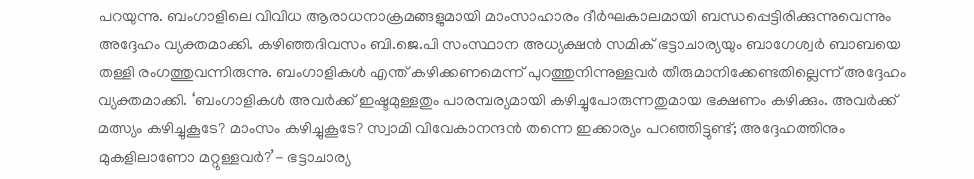പറയുന്നു. ബംഗാളിലെ വിവിധ ആരാധനാക്രമങ്ങളുമായി മാംസാഹാരം ദീർഘകാലമായി ബന്ധപ്പെട്ടിരിക്കുന്നുവെന്നും അദ്ദേഹം വ്യക്തമാക്കി. കഴിഞ്ഞദിവസം ബി.ജെ.പി സംസ്ഥാന അധ്യക്ഷൻ സമിക് ഭട്ടാചാര്യയും ബാഗേശ്വർ ബാബയെ തള്ളി രംഗത്തുവന്നിരുന്നു. ബംഗാളികൾ എന്ത് കഴിക്കണമെന്ന് പുറത്തുനിന്നുള്ളവർ തീരുമാനിക്കേണ്ടതില്ലെന്ന് അദ്ദേഹം വ്യക്തമാക്കി. ‘ബംഗാളികൾ അവർക്ക് ഇഷ്ടമുള്ളതും പാരമ്പര്യമായി കഴിച്ചുപോരുന്നതുമായ ഭക്ഷണം കഴിക്കും. അവർക്ക് മത്സ്യം കഴിച്ചുകൂടേ? മാംസം കഴിച്ചുകൂടേ? സ്വാമി വിവേകാനന്ദൻ തന്നെ ഇക്കാര്യം പറഞ്ഞിട്ടുണ്ട്; അദ്ദേഹത്തിനും മുകളിലാണോ മറ്റുള്ളവർ?’- ഭട്ടാചാര്യ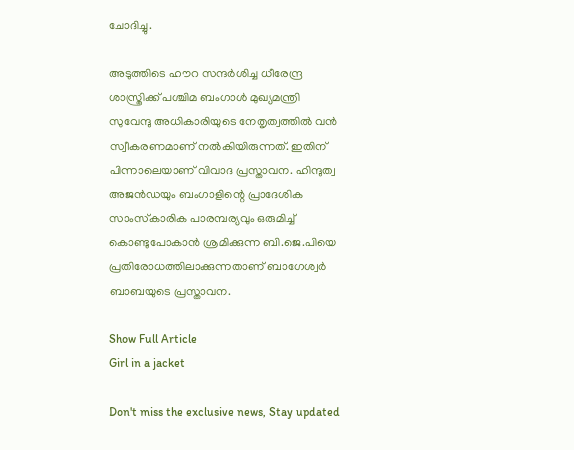ചോദിച്ചു.

അടുത്തിടെ ഹൗറ സന്ദർശിച്ച ധീരേന്ദ്ര ശാസ്ത്രിക്ക് പശ്ചിമ ബംഗാൾ മുഖ്യമന്ത്രി സുവേന്ദു അധികാരിയുടെ നേതൃത്വത്തിൽ വൻ സ്വീകരണമാണ് നൽകിയിരുന്നത്. ഇതിന് പിന്നാലെയാണ് വിവാദ പ്രസ്താവന. ഹിന്ദുത്വ അജൻഡയും ബംഗാളിന്റെ പ്രാദേശിക സാംസ്‌കാരിക പാരമ്പര്യവും ഒരുമിച്ച് കൊണ്ടുപോകാൻ ശ്രമിക്കുന്ന ബി.ജെ.പിയെ പ്രതിരോധത്തിലാക്കുന്നതാണ് ബാഗേശ്വർ ബാബയുടെ പ്രസ്താവന.

Show Full Article
Girl in a jacket

Don't miss the exclusive news, Stay updated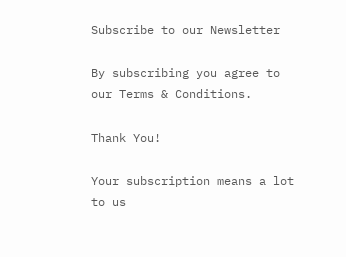Subscribe to our Newsletter

By subscribing you agree to our Terms & Conditions.

Thank You!

Your subscription means a lot to us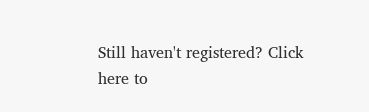Still haven't registered? Click here to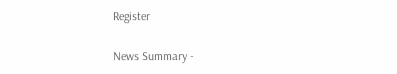Register

News Summary -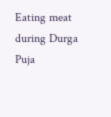Eating meat during Durga Puja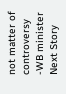not matter of controversy -WB minister
Next Story